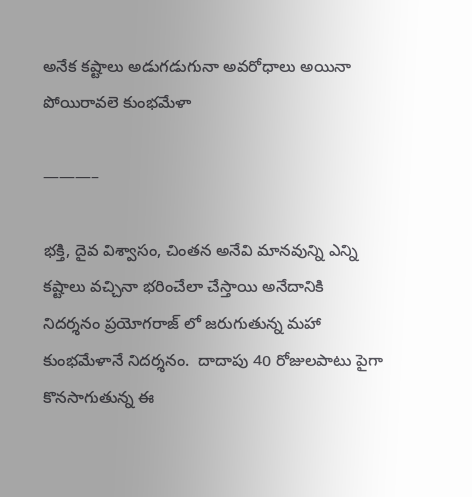అనేక కష్టాలు అడుగడుగునా అవరోధాలు అయినా పోయిరావలె కుంభమేళా

———–

భక్తి, దైవ విశ్వాసం, చింతన అనేవి మానవున్ని ఎన్ని కష్టాలు వచ్చినా భరించేలా చేస్తాయి అనేదానికి నిదర్శనం ప్రయోగరాజ్ లో జరుగుతున్న మహా కుంభమేళానే నిదర్శనం.  దాదాపు 40 రోజులపాటు పైగా కొనసాగుతున్న ఈ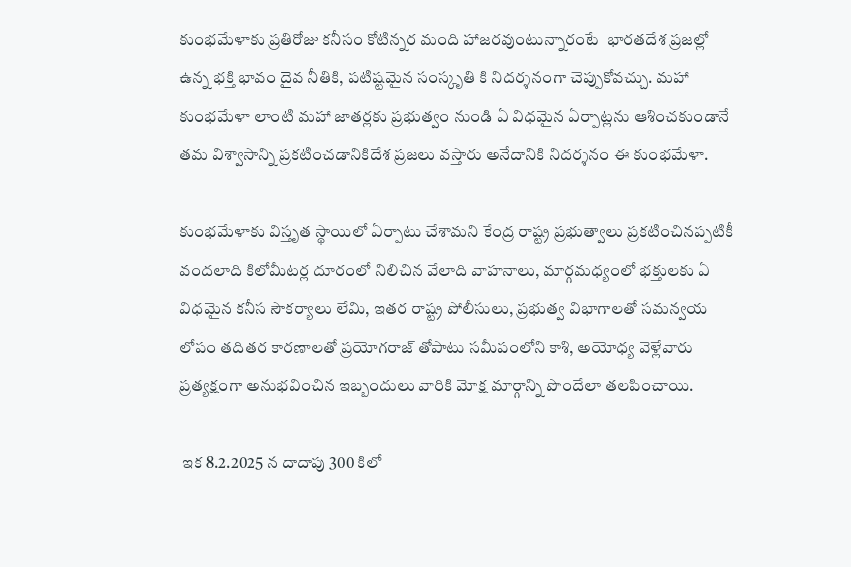కుంభమేళాకు ప్రతిరోజు కనీసం కోటిన్నర మంది హాజరవుంటున్నారంటే  భారతదేశ ప్రజల్లో ఉన్న భక్తి భావం దైవ నీతికి, పటిష్టమైన సంస్కృతి కి నిదర్శనంగా చెప్పుకోవచ్చు. మహా కుంభమేళా లాంటి మహా జాతర్లకు ప్రభుత్వం నుండి ఏ విధమైన ఏర్పాట్లను ఆశించకుండానే తమ విశ్వాసాన్ని ప్రకటించడానికిదేశ ప్రజలు వస్తారు అనేదానికి నిదర్శనం ఈ కుంభమేళా.

కుంభమేళాకు విస్తృత స్థాయిలో ఏర్పాటు చేశామని కేంద్ర రాష్ట్ర ప్రభుత్వాలు ప్రకటించినప్పటికీ వందలాది కిలోమీటర్ల దూరంలో నిలిచిన వేలాది వాహనాలు, మార్గమధ్యంలో భక్తులకు ఏ విధమైన కనీస సౌకర్యాలు లేమి, ఇతర రాష్ట్ర పోలీసులు, ప్రభుత్వ విభాగాలతో సమన్వయ లోపం తదితర కారణాలతో ప్రయోగరాజ్ తోపాటు సమీపంలోని కాశి, అయోధ్య వెళ్లేవారు ప్రత్యక్షంగా అనుభవించిన ఇబ్బందులు వారికి మోక్ష మార్గాన్ని పొందేలా తలపించాయి.

 ఇక 8.2.2025 న దాదాపు 300 కిలో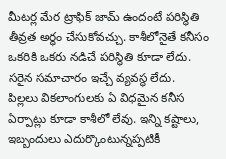మీటర్ల మేర ట్రాఫిక్ జామ్ ఉందంటే పరిస్థితి తీవ్రత అర్ధం చేసుకోవచ్చు. కాశీలోనైతే కనీసం ఒకరికి ఒకరు నడిచే పరిస్థితి కూడా లేదు. సరైన సమాచారం ఇచ్చే వ్యవస్థ లేదు.  పిల్లలు వికలాంగులకు ఏ విధమైన కనీస ఏర్పాట్లు కూడా కాశీలో లేవు. ఇన్ని కష్టాలు, ఇబ్బందులు ఎదుర్కొంటున్నప్పటికీ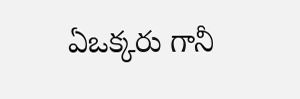ఏఒక్కరు గానీ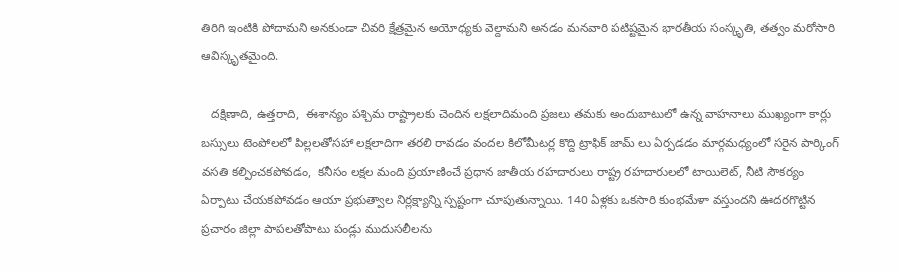తిరిగి ఇంటికి పోదామని అనకుండా చివరి క్షేత్రమైన అయోధ్యకు వెల్దామని అనడం మనవారి పటిష్టమైన భారతీయ సంస్కృతి, తత్వం మరోసారి ఆవిస్కృతమైంది.

   దక్షిణాది, ఉత్తరాది,  ఈశాన్యం పశ్చిమ రాష్ట్రాలకు చెందిన లక్షలాదిమంది ప్రజలు తమకు అందుబాటులో ఉన్న వాహనాలు ముఖ్యంగా కార్లు బస్సులు టెంపోలలో పిల్లలతోసహా లక్షలాదిగా తరలి రావడం వందల కిలోమీటర్ల కొద్ది ట్రాఫిక్ జామ్ లు ఏర్పడడం మార్గమధ్యంలో సరైన పార్కింగ్ వసతి కల్పించకపోవడం,  కనీసం లక్షల మంది ప్రయాణించే ప్రధాన జాతీయ రహదారులు రాష్ట్ర రహదారులలో టాయిలెట్, నీటి సౌకర్యం ఏర్పాటు చేయకపోవడం ఆయా ప్రభుత్వాల నిర్లక్ష్యాన్ని స్పష్టంగా చూపుతున్నాయి. 140 ఏళ్లకు ఒకసారి కుంభమేళా వస్తుందని ఊదరగొట్టిన ప్రచారం జిల్లా పాపలతోపాటు పండ్లు ముదుసలీలను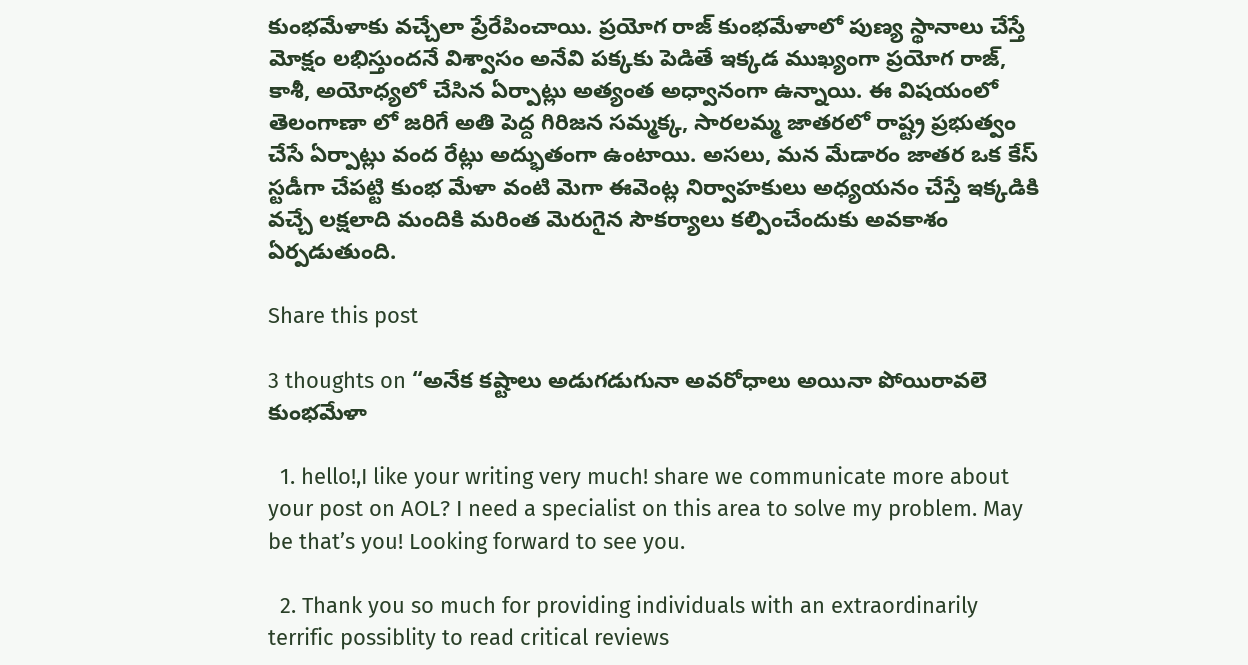కుంభమేళాకు వచ్చేలా ప్రేరేపించాయి. ప్రయోగ రాజ్ కుంభమేళాలో పుణ్య స్థానాలు చేస్తే మోక్షం లభిస్తుందనే విశ్వాసం అనేవి పక్కకు పెడితే ఇక్కడ ముఖ్యంగా ప్రయోగ రాజ్, కాశీ, అయోధ్యలో చేసిన ఏర్పాట్లు అత్యంత అధ్వానంగా ఉన్నాయి. ఈ విషయంలో తెలంగాణా లో జరిగే అతి పెద్ద గిరిజన సమ్మక్క, సారలమ్మ జాతరలో రాష్ట్ర ప్రభుత్వం చేసే ఏర్పాట్లు వంద రేట్లు అద్భుతంగా ఉంటాయి. అసలు, మన మేడారం జాతర ఒక కేస్ స్టడీగా చేపట్టి కుంభ మేళా వంటి మెగా ఈవెంట్ల నిర్వాహకులు అధ్యయనం చేస్తే ఇక్కడికి వచ్చే లక్షలాది మందికి మరింత మెరుగైన సౌకర్యాలు కల్పించేందుకు అవకాశం ఏర్పడుతుంది.

Share this post

3 thoughts on “అనేక కష్టాలు అడుగడుగునా అవరోధాలు అయినా పోయిరావలె కుంభమేళా

  1. hello!,I like your writing very much! share we communicate more about your post on AOL? I need a specialist on this area to solve my problem. May be that’s you! Looking forward to see you.

  2. Thank you so much for providing individuals with an extraordinarily terrific possiblity to read critical reviews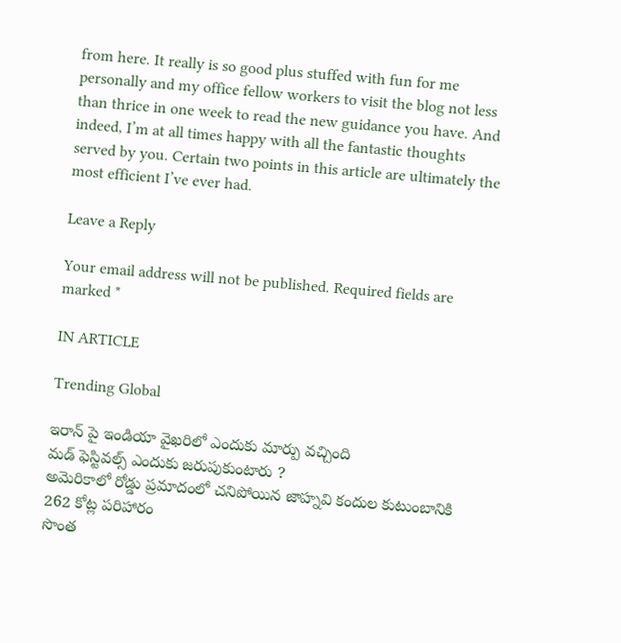from here. It really is so good plus stuffed with fun for me personally and my office fellow workers to visit the blog not less than thrice in one week to read the new guidance you have. And indeed, I’m at all times happy with all the fantastic thoughts served by you. Certain two points in this article are ultimately the most efficient I’ve ever had.

Leave a Reply

Your email address will not be published. Required fields are marked *

IN ARTICLE

Trending Global

ఇరాన్ పై ఇండియా వైఖరిలో ఎందుకు మార్పు వచ్చింది
మడ్ ఫెస్టివల్స్ ఎందుకు జరుపుకుంటారు ?
అమెరికాలో రోడ్డు ప్రమాదంలో చనిపోయిన జాహ్నవి కందుల కుటుంబానికి 262 కోట్ల పరిహారం
సొంత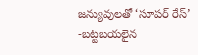జన్యువులతో ‘సూపర్ రేస్’ -బట్టబయలైన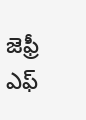జెఫ్రీ ఎఫ్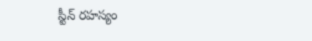స్టీన్ రహస్యం